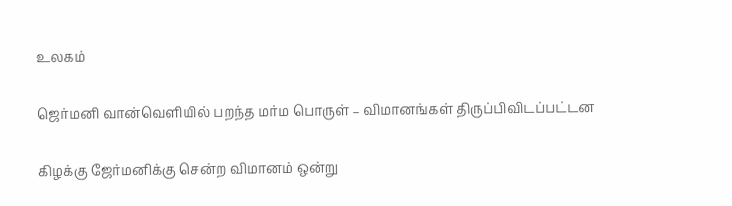உலகம்

ஜெர்மனி வான்வெளியில் பறந்த மர்ம பொருள் – விமானங்கள் திருப்பிவிடப்பட்டன

கிழக்கு ஜேர்மனிக்கு சென்ற விமானம் ஒன்று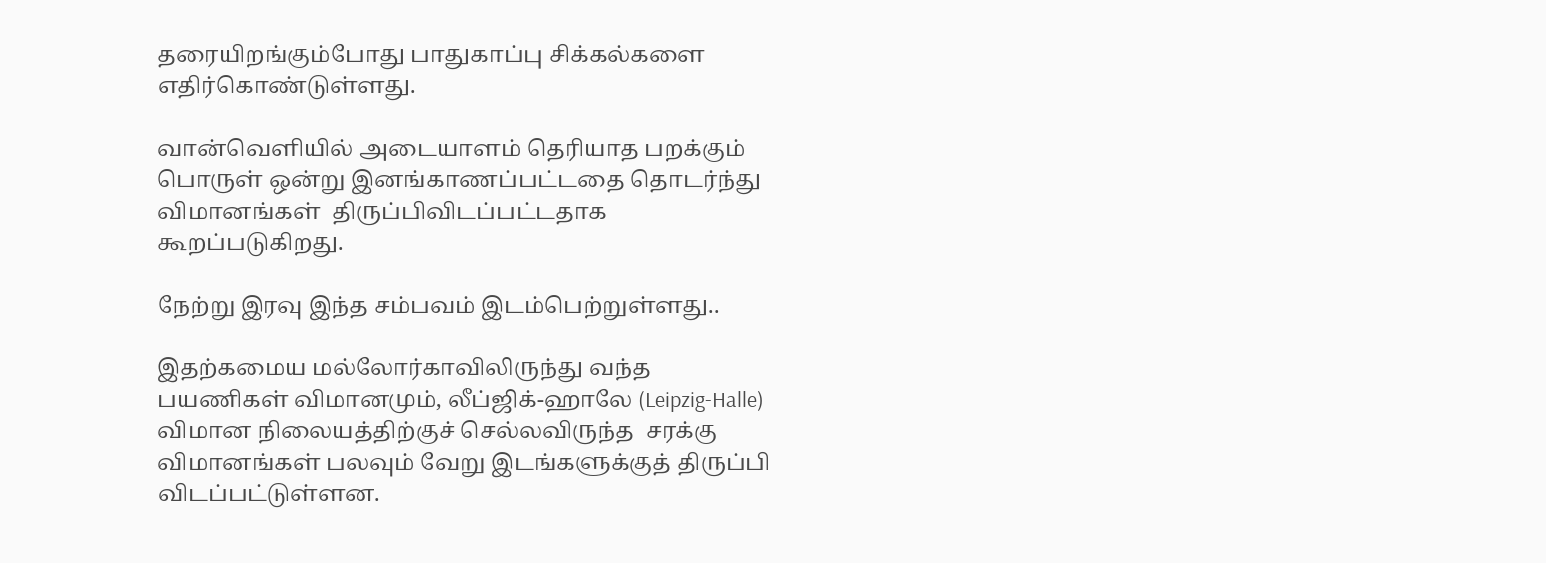தரையிறங்கும்போது பாதுகாப்பு சிக்கல்களை எதிர்கொண்டுள்ளது.

வான்வெளியில் அடையாளம் தெரியாத பறக்கும் பொருள் ஒன்று இனங்காணப்பட்டதை தொடர்ந்து  விமானங்கள்  திருப்பிவிடப்பட்டதாக கூறப்படுகிறது.

நேற்று இரவு இந்த சம்பவம் இடம்பெற்றுள்ளது..

இதற்கமைய மல்லோர்காவிலிருந்து வந்த  பயணிகள் விமானமும், லீப்ஜிக்-ஹாலே (Leipzig-Halle) விமான நிலையத்திற்குச் செல்லவிருந்த  சரக்கு விமானங்கள் பலவும் வேறு இடங்களுக்குத் திருப்பி விடப்பட்டுள்ளன.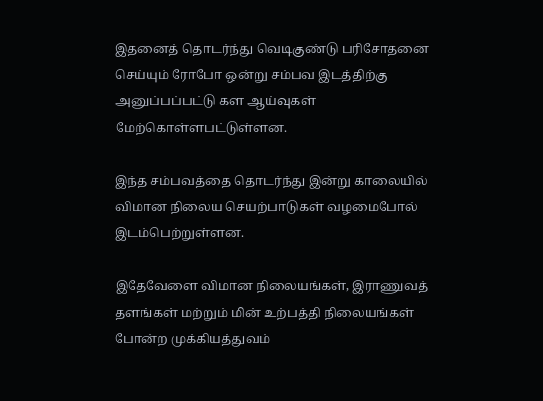இதனைத் தொடர்ந்து வெடிகுண்டு பரிசோதனை செய்யும் ரோபோ ஒன்று சம்பவ இடத்திற்கு அனுப்பப்பட்டு கள ஆய்வுகள் மேற்கொள்ளபட்டுள்ளன.

இந்த சம்பவத்தை தொடர்ந்து இன்று காலையில் விமான நிலைய செயற்பாடுகள் வழமைபோல் இடம்பெற்றுள்ளன.

இதேவேளை விமான நிலையங்கள், இராணுவத் தளங்கள் மற்றும் மின் உற்பத்தி நிலையங்கள் போன்ற முக்கியத்துவம்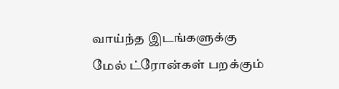வாய்ந்த இடங்களுக்கு மேல் ட்ரோன்கள் பறக்கும்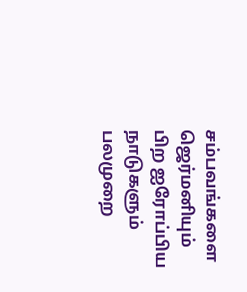சம்பவங்களை ஜெர்மனியும் பிற ஐரோப்பிய நாடுகளும் பலமுறை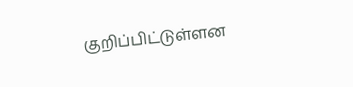குறிப்பிட்டுள்ளன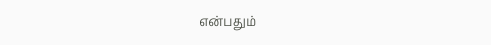என்பதும்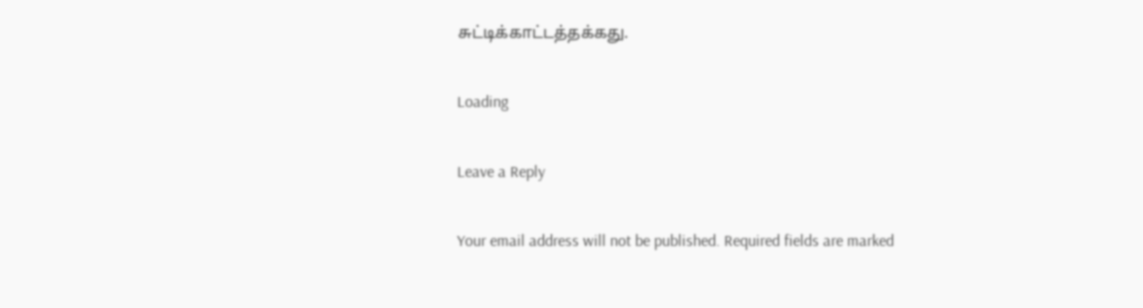சுட்டிக்காட்டத்தக்கது.

Loading

Leave a Reply

Your email address will not be published. Required fields are marked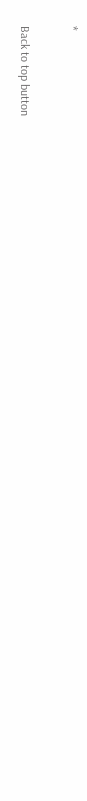*

Back to top button